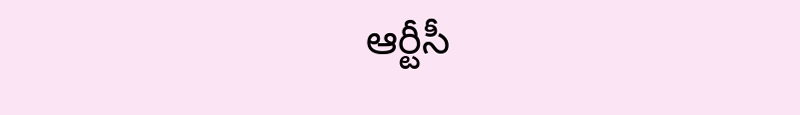ఆర్టీసీ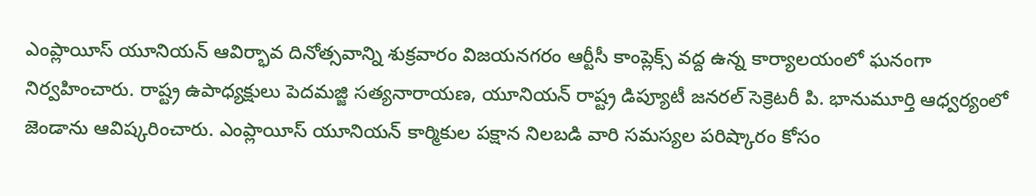ఎంప్లాయీస్ యూనియన్ ఆవిర్భావ దినోత్సవాన్ని శుక్రవారం విజయనగరం ఆర్టీసీ కాంప్లెక్స్ వద్ద ఉన్న కార్యాలయంలో ఘనంగా నిర్వహించారు. రాష్ట్ర ఉపాధ్యక్షులు పెదమజ్జి సత్యనారాయణ, యూనియన్ రాష్ట్ర డిప్యూటీ జనరల్ సెక్రెటరీ పి. భానుమూర్తి ఆధ్వర్యంలో జెండాను ఆవిష్కరించారు. ఎంప్లాయీస్ యూనియన్ కార్మికుల పక్షాన నిలబడి వారి సమస్యల పరిష్కారం కోసం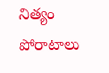నిత్యం పోరాటాలు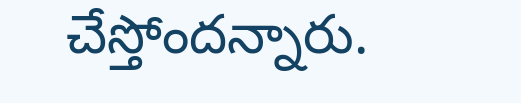చేస్తోందన్నారు.